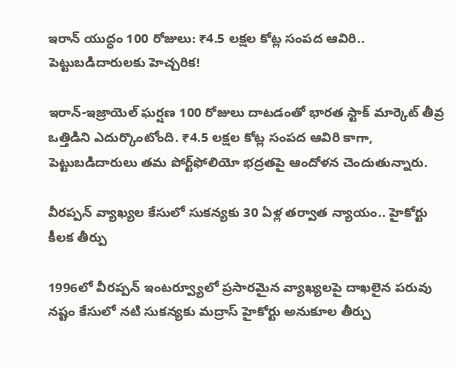ఇరాన్ యుద్ధం 100 రోజులు: ₹4.5 లక్షల కోట్ల సంపద ఆవిరి.. పెట్టుబడిదారులకు హెచ్చరిక!

ఇరాన్-ఇజ్రాయెల్ ఘర్షణ 100 రోజులు దాటడంతో భారత స్టాక్ మార్కెట్ తీవ్ర ఒత్తిడిని ఎదుర్కొంటోంది. ₹4.5 లక్షల కోట్ల సంపద ఆవిరి కాగా, పెట్టుబడిదారులు తమ పోర్ట్‌ఫోలియో భద్రతపై ఆందోళన చెందుతున్నారు.

వీరప్పన్ వ్యాఖ్యల కేసులో సుకన్యకు 30 ఏళ్ల తర్వాత న్యాయం.. హైకోర్టు కీలక తీర్పు

1996లో వీరప్పన్ ఇంటర్వ్యూలో ప్రసారమైన వ్యాఖ్యలపై దాఖలైన పరువు నష్టం కేసులో నటి సుకన్యకు మద్రాస్ హైకోర్టు అనుకూల తీర్పు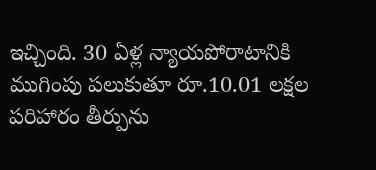ఇచ్చింది. 30 ఏళ్ల న్యాయపోరాటానికి ముగింపు పలుకుతూ రూ.10.01 లక్షల పరిహారం తీర్పును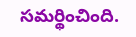సమర్థించింది.